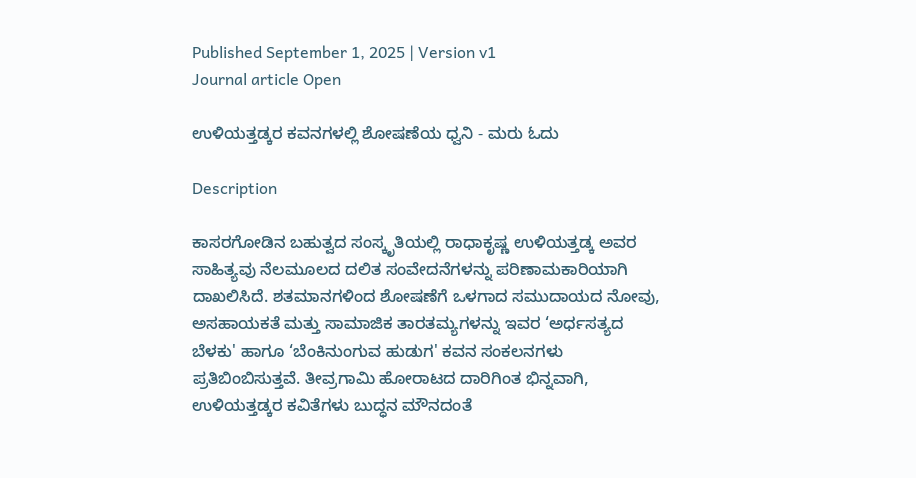Published September 1, 2025 | Version v1
Journal article Open

ಉಳಿಯತ್ತಡ್ಕರ ಕವನಗಳಲ್ಲಿ ಶೋಷಣೆಯ ಧ್ವನಿ - ಮರು ಓದು

Description

ಕಾಸರಗೋಡಿನ ಬಹುತ್ವದ ಸಂಸ್ಕೃತಿಯಲ್ಲಿ ರಾಧಾಕೃಷ್ಣ ಉಳಿಯತ್ತಡ್ಕ ಅವರ ಸಾಹಿತ್ಯವು ನೆಲಮೂಲದ ದಲಿತ ಸಂವೇದನೆಗಳನ್ನು ಪರಿಣಾಮಕಾರಿಯಾಗಿ ದಾಖಲಿಸಿದೆ. ಶತಮಾನಗಳಿಂದ ಶೋಷಣೆಗೆ ಒಳಗಾದ ಸಮುದಾಯದ ನೋವು, ಅಸಹಾಯಕತೆ ಮತ್ತು ಸಾಮಾಜಿಕ ತಾರತಮ್ಯಗಳನ್ನು ಇವರ ‘ಅರ್ಧಸತ್ಯದ ಬೆಳಕು' ಹಾಗೂ ‘ಬೆಂಕಿನುಂಗುವ ಹುಡುಗ' ಕವನ ಸಂಕಲನಗಳು ಪ್ರತಿಬಿಂಬಿಸುತ್ತವೆ. ತೀವ್ರಗಾಮಿ ಹೋರಾಟದ ದಾರಿಗಿಂತ ಭಿನ್ನವಾಗಿ, ಉಳಿಯತ್ತಡ್ಕರ ಕವಿತೆಗಳು ಬುದ್ಧನ ಮೌನದಂತೆ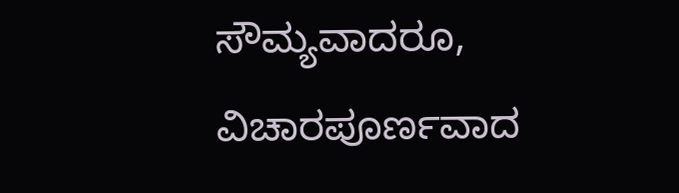ಸೌಮ್ಯವಾದರೂ, ವಿಚಾರಪೂರ್ಣವಾದ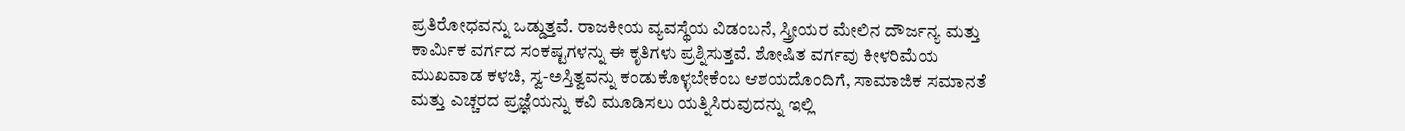ಪ್ರತಿರೋಧವನ್ನು ಒಡ್ಡುತ್ತವೆ. ರಾಜಕೀಯ ವ್ಯವಸ್ಥೆಯ ವಿಡಂಬನೆ, ಸ್ತ್ರೀಯರ ಮೇಲಿನ ದೌರ್ಜನ್ಯ ಮತ್ತು ಕಾರ್ಮಿಕ ವರ್ಗದ ಸಂಕಷ್ಟಗಳನ್ನು ಈ ಕೃತಿಗಳು ಪ್ರಶ್ನಿಸುತ್ತವೆ. ಶೋಷಿತ ವರ್ಗವು ಕೀಳರಿಮೆಯ ಮುಖವಾಡ ಕಳಚಿ, ಸ್ವ-ಅಸ್ತಿತ್ವವನ್ನು ಕಂಡುಕೊಳ್ಳಬೇಕೆಂಬ ಆಶಯದೊಂದಿಗೆ, ಸಾಮಾಜಿಕ ಸಮಾನತೆ ಮತ್ತು ಎಚ್ಚರದ ಪ್ರಜ್ಞೆಯನ್ನು ಕವಿ ಮೂಡಿಸಲು ಯತ್ನಿಸಿರುವುದನ್ನು ಇಲ್ಲಿ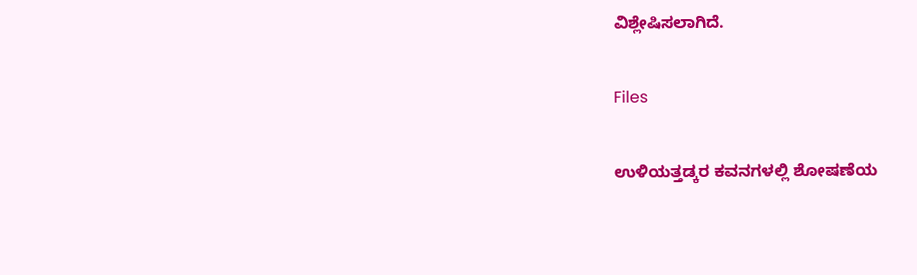ವಿಶ್ಲೇಷಿಸಲಾಗಿದೆ.

Files

ಉಳಿಯತ್ತಡ್ಕರ ಕವನಗಳಲ್ಲಿ ಶೋಷಣೆಯ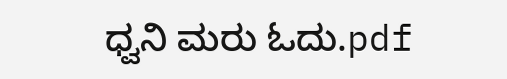ಧ್ವನಿ ಮರು ಓದು.pdf